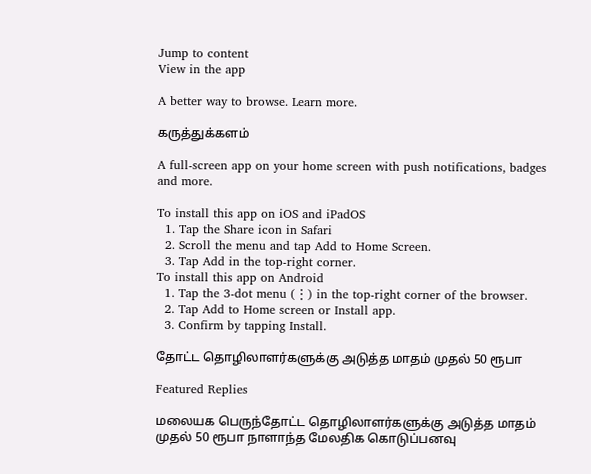Jump to content
View in the app

A better way to browse. Learn more.

கருத்துக்களம்

A full-screen app on your home screen with push notifications, badges and more.

To install this app on iOS and iPadOS
  1. Tap the Share icon in Safari
  2. Scroll the menu and tap Add to Home Screen.
  3. Tap Add in the top-right corner.
To install this app on Android
  1. Tap the 3-dot menu (⋮) in the top-right corner of the browser.
  2. Tap Add to Home screen or Install app.
  3. Confirm by tapping Install.

தோட்ட தொழிலாளர்களுக்கு அடுத்த மாதம் முதல் 50 ரூபா

Featured Replies

மலையக பெருந்தோட்ட தொழிலாளர்களுக்கு அடுத்த மாதம் முதல் 50 ரூபா நாளாந்த மேலதிக கொடுப்பனவு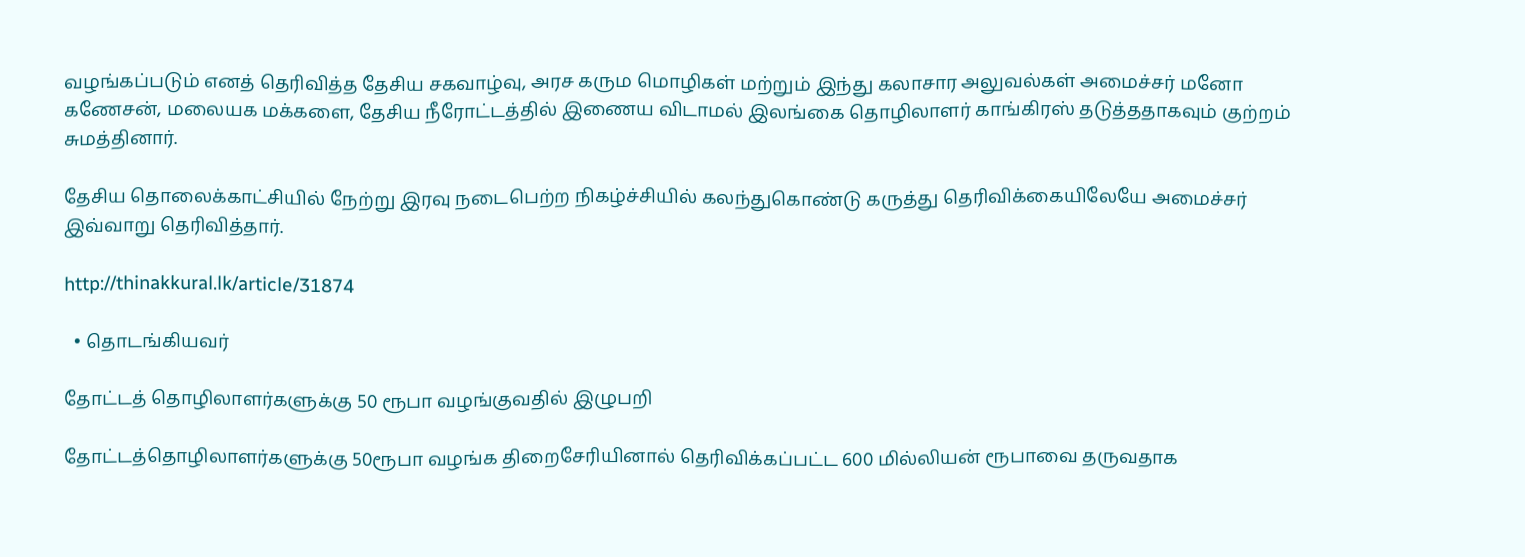வழங்கப்படும் எனத் தெரிவித்த தேசிய சகவாழ்வு, அரச கரும மொழிகள் மற்றும் இந்து கலாசார அலுவல்கள் அமைச்சர் மனோ கணேசன், மலையக மக்களை, தேசிய நீரோட்டத்தில் இணைய விடாமல் இலங்கை தொழிலாளர் காங்கிரஸ் தடுத்ததாகவும் குற்றம் சுமத்தினார்.

தேசிய தொலைக்காட்சியில் நேற்று இரவு நடைபெற்ற நிகழ்ச்சியில் கலந்துகொண்டு கருத்து தெரிவிக்கையிலேயே அமைச்சர் இவ்வாறு தெரிவித்தார்.

http://thinakkural.lk/article/31874

  • தொடங்கியவர்

தோட்டத் தொழிலாளர்களுக்கு 50 ரூபா வழங்குவதில் இழுபறி

தோட்டத்தொழிலாளர்களுக்கு 50ரூபா வழங்க திறைசேரியினால் தெரிவிக்கப்பட்ட 600 மில்லியன் ரூபாவை தருவதாக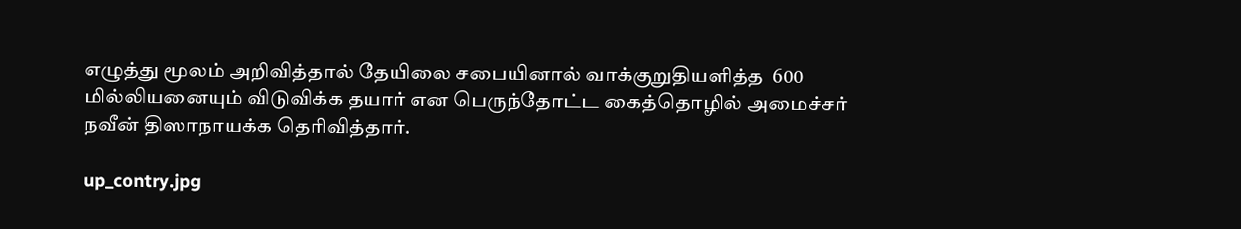எழுத்து மூலம் அறிவித்தால் தேயிலை சபையினால் வாக்குறுதியளித்த  600 மில்லியனையும் விடுவிக்க தயார் என பெருந்தோட்ட கைத்தொழில் அமைச்சர் நவீன் திஸாநாயக்க தெரிவித்தார்.

up_contry.jpg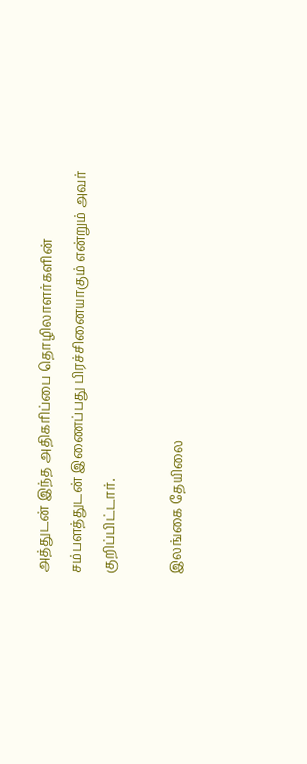அத்துடன் இந்த அதிகரிப்பை தொழிலாளர்களின் சம்பளத்துடன் இணைப்பது பிரச்சினையாகும் என்றும் அவர் குறிப்பிட்டார்.

இலங்கை தேயிலை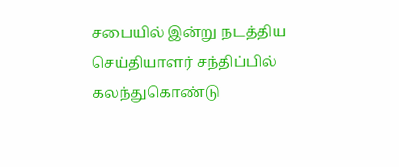சபையில் இன்று நடத்திய செய்தியாளர் சந்திப்பில் கலந்துகொண்டு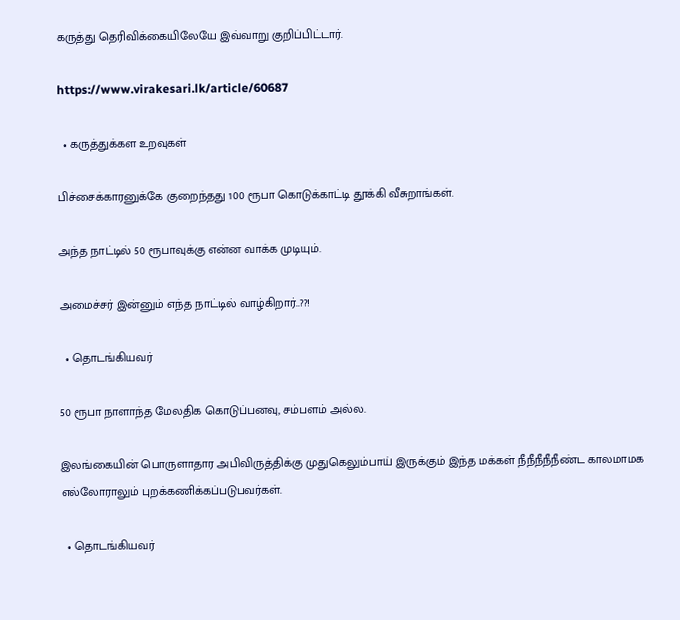கருத்து தெரிவிக்கையிலேயே இவ்வாறு குறிப்பிட்டார்.

https://www.virakesari.lk/article/60687

  • கருத்துக்கள உறவுகள்

பிச்சைக்காரனுக்கே குறைந்தது 100 ரூபா கொடுக்காட்டி தூக்கி வீசுறாங்கள்.

அந்த நாட்டில் 50 ரூபாவுக்கு என்ன வாக்க முடியும்.

அமைச்சர் இன்னும் எந்த நாட்டில் வாழ்கிறார்..??!

  • தொடங்கியவர்

50 ரூபா நாளாந்த மேலதிக கொடுப்பனவு, சம்பளம் அல்ல.

இலங்கையின் பொருளாதார அபிவிருத்திக்கு முதுகெலும்பாய் இருக்கும் இந்த மக்கள் நீநீநீநீநீண்ட காலமாமக எல்லோராலும் புறக்கணிக்கப்படுபவர்கள்.

  • தொடங்கியவர்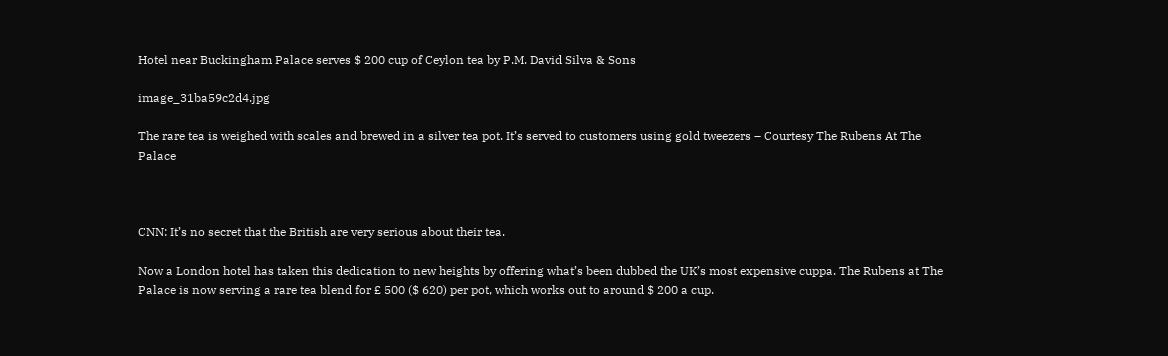Hotel near Buckingham Palace serves $ 200 cup of Ceylon tea by P.M. David Silva & Sons

image_31ba59c2d4.jpg

The rare tea is weighed with scales and brewed in a silver tea pot. It’s served to customers using gold tweezers – Courtesy The Rubens At The Palace



CNN: It’s no secret that the British are very serious about their tea.

Now a London hotel has taken this dedication to new heights by offering what’s been dubbed the UK’s most expensive cuppa. The Rubens at The Palace is now serving a rare tea blend for £ 500 ($ 620) per pot, which works out to around $ 200 a cup.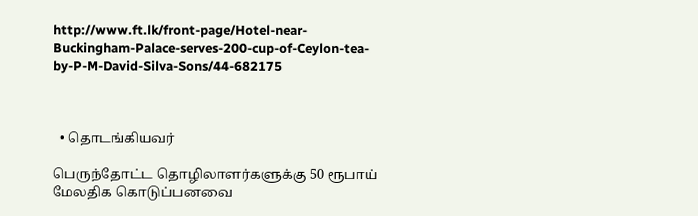http://www.ft.lk/front-page/Hotel-near-Buckingham-Palace-serves-200-cup-of-Ceylon-tea-by-P-M-David-Silva-Sons/44-682175



  • தொடங்கியவர்

பெருந்தோட்ட தொழிலாளர்களுக்கு 50 ரூபாய் மேலதிக கொடுப்பனவை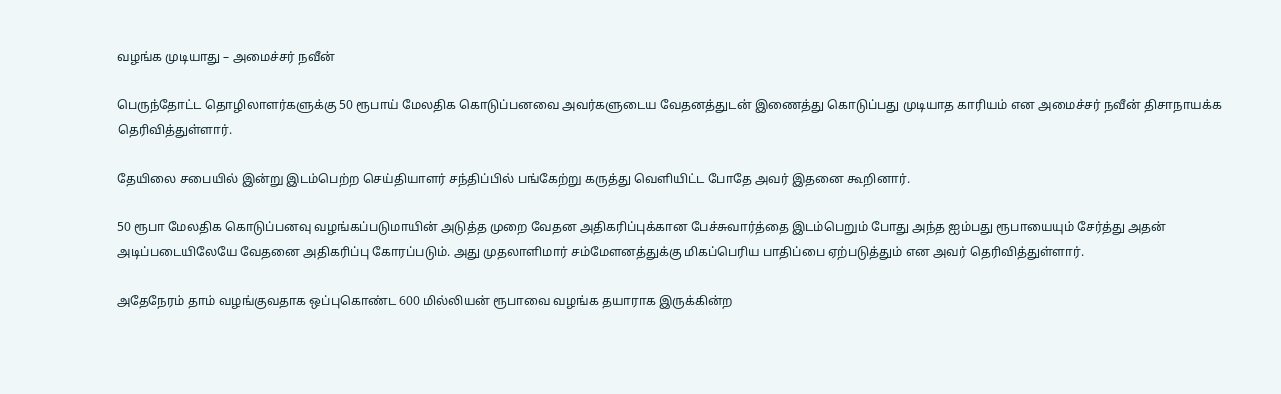வழங்க முடியாது – அமைச்சர் நவீன்

பெருந்தோட்ட தொழிலாளர்களுக்கு 50 ரூபாய் மேலதிக கொடுப்பனவை அவர்களுடைய வேதனத்துடன் இணைத்து கொடுப்பது முடியாத காரியம் என அமைச்சர் நவீன் திசாநாயக்க தெரிவித்துள்ளார்.

தேயிலை சபையில் இன்று இடம்பெற்ற செய்தியாளர் சந்திப்பில் பங்கேற்று கருத்து வெளியிட்ட போதே அவர் இதனை கூறினார்.

50 ரூபா மேலதிக கொடுப்பனவு வழங்கப்படுமாயின் அடுத்த முறை வேதன அதிகரிப்புக்கான பேச்சுவார்த்தை இடம்பெறும் போது அந்த ஐம்பது ரூபாயையும் சேர்த்து அதன் அடிப்படையிலேயே வேதனை அதிகரிப்பு கோரப்படும். அது முதலாளிமார் சம்மேளனத்துக்கு மிகப்பெரிய பாதிப்பை ஏற்படுத்தும் என அவர் தெரிவித்துள்ளார்.

அதேநேரம் தாம் வழங்குவதாக ஒப்புகொண்ட 600 மில்லியன் ரூபாவை வழங்க தயாராக இருக்கின்ற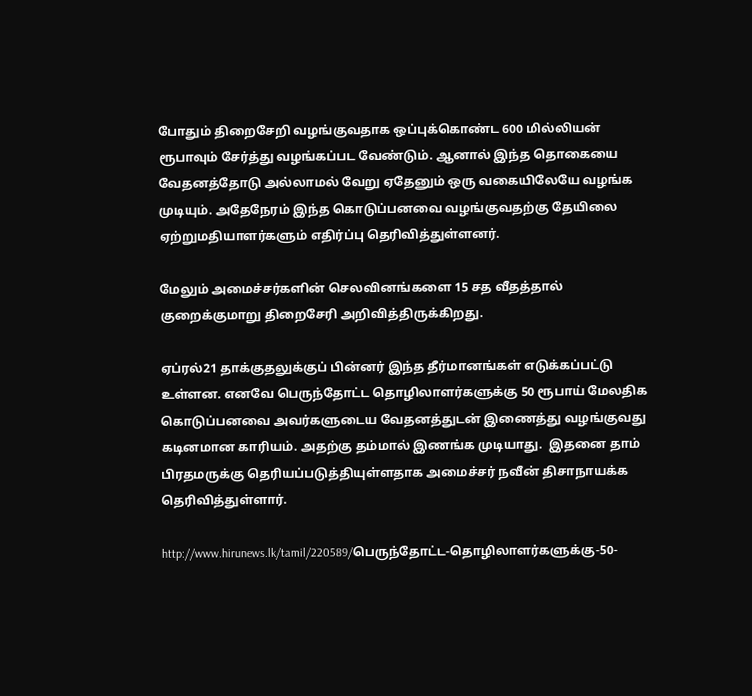போதும் திறைசேறி வழங்குவதாக ஒப்புக்கொண்ட 600 மில்லியன் ரூபாவும் சேர்த்து வழங்கப்பட வேண்டும். ஆனால் இந்த தொகையை வேதனத்தோடு அல்லாமல் வேறு ஏதேனும் ஒரு வகையிலேயே வழங்க முடியும். அதேநேரம் இந்த கொடுப்பனவை வழங்குவதற்கு தேயிலை ஏற்றுமதியாளர்களும் எதிர்ப்பு தெரிவித்துள்ளனர்.

மேலும் அமைச்சர்களின் செலவினங்களை 15 சத வீதத்தால் குறைக்குமாறு திறைசேரி அறிவித்திருக்கிறது.

ஏப்ரல்21 தாக்குதலுக்குப் பின்னர் இந்த தீர்மானங்கள் எடுக்கப்பட்டு உள்ளன. எனவே பெருந்தோட்ட தொழிலாளர்களுக்கு 50 ரூபாய் மேலதிக கொடுப்பனவை அவர்களுடைய வேதனத்துடன் இணைத்து வழங்குவது கடினமான காரியம். அதற்கு தம்மால் இணங்க முடியாது.  இதனை தாம் பிரதமருக்கு தெரியப்படுத்தியுள்ளதாக அமைச்சர் நவீன் திசாநாயக்க தெரிவித்துள்ளார்.

http://www.hirunews.lk/tamil/220589/பெருந்தோட்ட-தொழிலாளர்களுக்கு-50-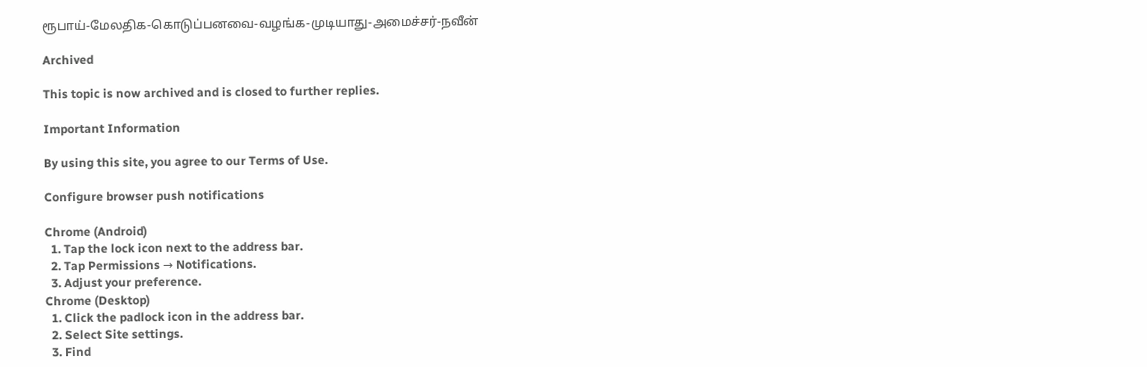ரூபாய்-மேலதிக-கொடுப்பனவை-வழங்க-முடியாது-அமைச்சர்-நவீன்

Archived

This topic is now archived and is closed to further replies.

Important Information

By using this site, you agree to our Terms of Use.

Configure browser push notifications

Chrome (Android)
  1. Tap the lock icon next to the address bar.
  2. Tap Permissions → Notifications.
  3. Adjust your preference.
Chrome (Desktop)
  1. Click the padlock icon in the address bar.
  2. Select Site settings.
  3. Find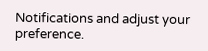Notifications and adjust your preference.